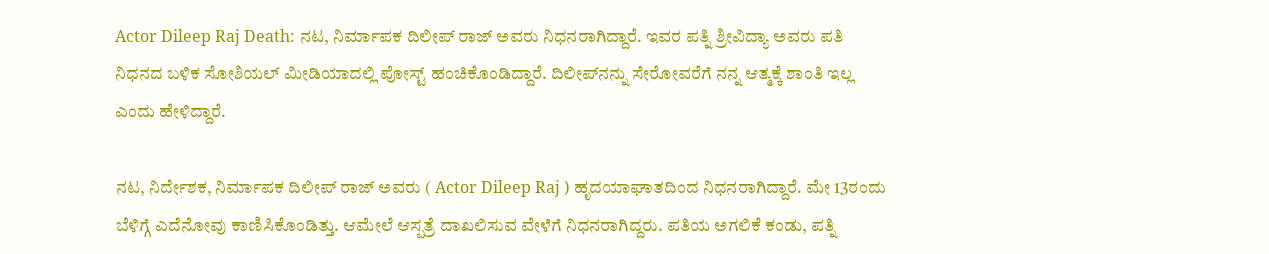Actor Dileep Raj Death: ನಟ, ನಿರ್ಮಾಪಕ ದಿಲೀಪ್‌ ರಾಜ್‌ ಅವರು ನಿಧನರಾಗಿದ್ದಾರೆ. ಇವರ ಪತ್ನಿ ಶ್ರೀವಿದ್ಯಾ ಅವರು ಪತಿ ನಿಧನದ ಬಳಿಕ ಸೋಶಿಯಲ್ ಮೀಡಿಯಾದಲ್ಲಿ ಪೋಸ್ಟ್‌ ಹಂಚಿಕೊಂಡಿದ್ದಾರೆ. ದಿಲೀಪ್‌ನನ್ನು ಸೇರೋವರೆಗೆ ನನ್ನ ಆತ್ಮಕ್ಕೆ ಶಾಂತಿ ಇಲ್ಲ ಎಂದು ಹೇಳಿದ್ದಾರೆ.

ನಟ, ನಿರ್ದೇಶಕ, ನಿರ್ಮಾಪಕ ದಿಲೀಪ್‌ ರಾಜ್‌ ಅವರು ( Actor Dileep Raj ) ಹೃದಯಾಘಾತದಿಂದ ನಿಧನರಾಗಿದ್ದಾರೆ. ಮೇ 13ರಂದು ಬೆಳಿಗ್ಗೆ ಎದೆನೋವು ಕಾಣಿಸಿಕೊಂಡಿತ್ತು. ಆಮೇಲೆ ಆಸ್ಪತ್ರೆ ದಾಖಲಿಸುವ ವೇಳೆಗೆ ನಿಧನರಾಗಿದ್ದರು. ಪತಿಯ ಅಗಲಿಕೆ ಕಂಡು, ಪತ್ನಿ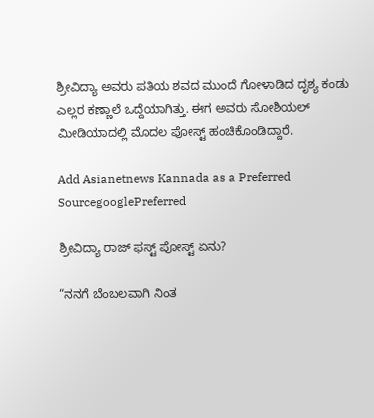ಶ್ರೀವಿದ್ಯಾ ಅವರು ಪತಿಯ ಶವದ ಮುಂದೆ ಗೋಳಾಡಿದ ದೃಶ್ಯ ಕಂಡು ಎಲ್ಲರ ಕಣ್ಣಾಲೆ ಒದ್ದೆಯಾಗಿತ್ತು. ಈಗ ಅವರು ಸೋಶಿಯಲ್ ಮೀಡಿಯಾದಲ್ಲಿ ಮೊದಲ ಪೋಸ್ಟ್‌ ಹಂಚಿಕೊಂಡಿದ್ದಾರೆ.

Add Asianetnews Kannada as a Preferred SourcegooglePreferred

ಶ್ರೀವಿದ್ಯಾ ರಾಜ್‌ ಫಸ್ಟ್‌ ಪೋಸ್ಟ್‌ ಏನು?

“ನನಗೆ ಬೆಂಬಲವಾಗಿ ನಿಂತ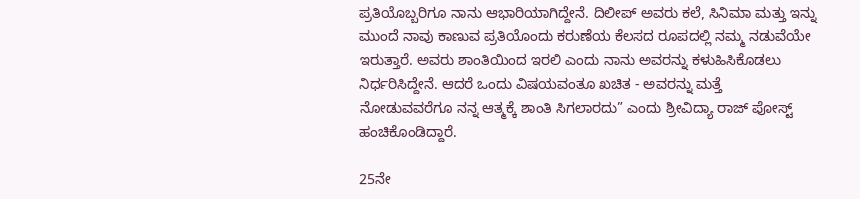ಪ್ರತಿಯೊಬ್ಬರಿಗೂ ನಾನು ಆಭಾರಿಯಾಗಿದ್ದೇನೆ. ದಿಲೀಪ್ ಅವರು ಕಲೆ, ಸಿನಿಮಾ ಮತ್ತು ಇನ್ನು ಮುಂದೆ ನಾವು ಕಾಣುವ ಪ್ರತಿಯೊಂದು ಕರುಣೆಯ ಕೆಲಸದ ರೂಪದಲ್ಲಿ ನಮ್ಮ ನಡುವೆಯೇ ಇರುತ್ತಾರೆ. ಅವರು ಶಾಂತಿಯಿಂದ ಇರಲಿ ಎಂದು ನಾನು ಅವರನ್ನು ಕಳುಹಿಸಿಕೊಡಲು ನಿರ್ಧರಿಸಿದ್ದೇನೆ. ಆದರೆ ಒಂದು ವಿಷಯವಂತೂ ಖಚಿತ - ಅವರನ್ನು ಮತ್ತೆ ನೋಡುವವರೆಗೂ ನನ್ನ ಆತ್ಮಕ್ಕೆ ಶಾಂತಿ ಸಿಗಲಾರದು” ಎಂದು ಶ್ರೀವಿದ್ಯಾ ರಾಜ್‌ ಪೋಸ್ಟ್‌ ಹಂಚಿಕೊಂಡಿದ್ದಾರೆ.

25ನೇ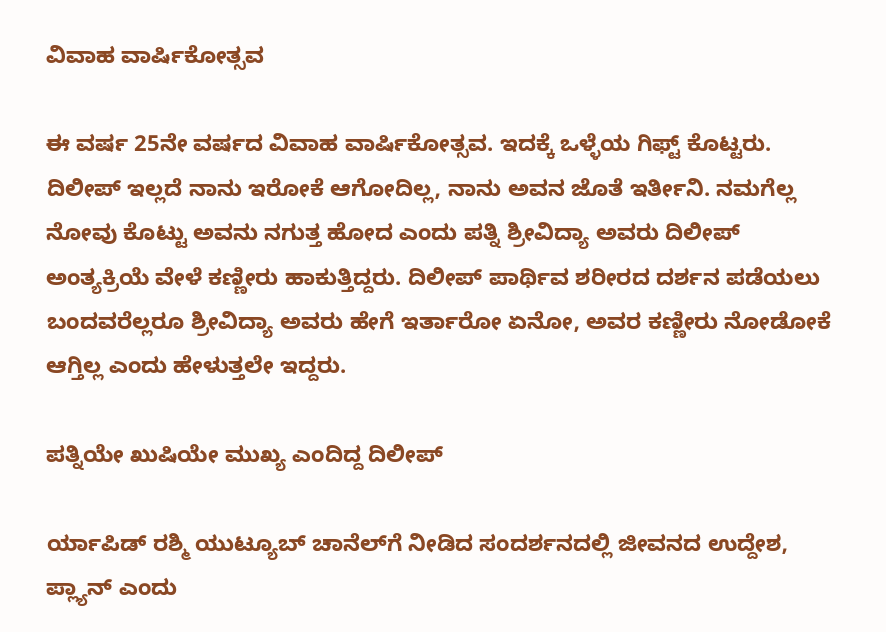ವಿವಾಹ ವಾರ್ಷಿಕೋತ್ಸವ

ಈ ವರ್ಷ 25ನೇ ವರ್ಷದ ವಿವಾಹ ವಾರ್ಷಿಕೋತ್ಸವ. ಇದಕ್ಕೆ ಒಳ್ಳೆಯ ಗಿಫ್ಟ್‌ ಕೊಟ್ಟರು. ದಿಲೀಪ್‌ ಇಲ್ಲದೆ ನಾನು ಇರೋಕೆ ಆಗೋದಿಲ್ಲ, ನಾನು ಅವನ ಜೊತೆ ಇರ್ತೀನಿ. ನಮಗೆಲ್ಲ ನೋವು ಕೊಟ್ಟು ಅವನು ನಗುತ್ತ ಹೋದ ಎಂದು ಪತ್ನಿ ಶ್ರೀವಿದ್ಯಾ ಅವರು ದಿಲೀಪ್‌ ಅಂತ್ಯಕ್ರಿಯೆ ವೇಳೆ ಕಣ್ಣೀರು ಹಾಕುತ್ತಿದ್ದರು. ದಿಲೀಪ್‌ ಪಾರ್ಥಿವ ಶರೀರದ ದರ್ಶನ ಪಡೆಯಲು ಬಂದವರೆಲ್ಲರೂ ಶ್ರೀವಿದ್ಯಾ ಅವರು ಹೇಗೆ ಇರ್ತಾರೋ ಏನೋ, ಅವರ ಕಣ್ಣೀರು ನೋಡೋಕೆ ಆಗ್ತಿಲ್ಲ ಎಂದು ಹೇಳುತ್ತಲೇ ಇದ್ದರು.

ಪತ್ನಿಯೇ ಖುಷಿಯೇ ಮುಖ್ಯ ಎಂದಿದ್ದ ದಿಲೀಪ್

ರ್ಯಾಪಿಡ್‌ ರಶ್ಮಿ ಯುಟ್ಯೂಬ್‌ ಚಾನೆಲ್‌ಗೆ ನೀಡಿದ ಸಂದರ್ಶನದಲ್ಲಿ ಜೀವನದ ಉದ್ದೇಶ, ಪ್ಲ್ಯಾನ್‌ ಎಂದು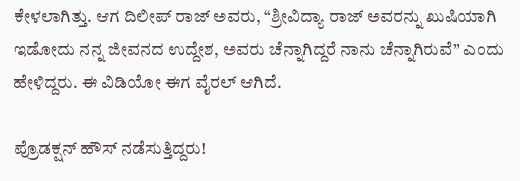ಕೇಳಲಾಗಿತ್ತು. ಆಗ ದಿಲೀಪ್‌ ರಾಜ್‌ ಅವರು, “ಶ್ರೀವಿದ್ಯಾ ರಾಜ್‌ ಅವರನ್ನು ಖುಷಿಯಾಗಿ ಇಡೋದು ನನ್ನ ಜೀವನದ ಉದ್ದೇಶ, ಅವರು ಚೆನ್ನಾಗಿದ್ದರೆ ನಾನು ಚೆನ್ನಾಗಿರುವೆ” ಎಂದು ಹೇಳಿದ್ದರು. ಈ ವಿಡಿಯೋ ಈಗ ವೈರಲ್‌ ಆಗಿದೆ.

ಪ್ರೊಡಕ್ಷನ್‌ ಹೌಸ್‌ ನಡೆಸುತ್ತಿದ್ದರು!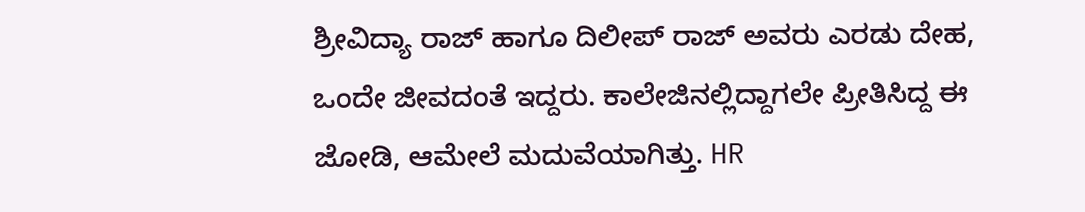ಶ್ರೀವಿದ್ಯಾ ರಾಜ್‌ ಹಾಗೂ ದಿಲೀಪ್‌ ರಾಜ್‌ ಅವರು ಎರಡು ದೇಹ, ಒಂದೇ ಜೀವದಂತೆ ಇದ್ದರು. ಕಾಲೇಜಿನಲ್ಲಿದ್ದಾಗಲೇ ಪ್ರೀತಿಸಿದ್ದ ಈ ಜೋಡಿ, ಆಮೇಲೆ ಮದುವೆಯಾಗಿತ್ತು. HR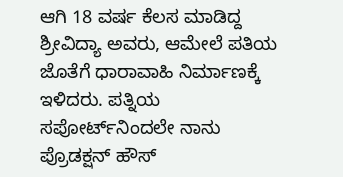ಆಗಿ 18 ವರ್ಷ ಕೆಲಸ ಮಾಡಿದ್ದ ಶ್ರೀವಿದ್ಯಾ ಅವರು, ಆಮೇಲೆ ಪತಿಯ ಜೊತೆಗೆ ಧಾರಾವಾಹಿ ನಿರ್ಮಾಣಕ್ಕೆ ಇಳಿದರು. ಪತ್ನಿಯ ಸಪೋರ್ಟ್‌ನಿಂದಲೇ ನಾನು ಪ್ರೊಡಕ್ಷನ್‌ ಹೌಸ್‌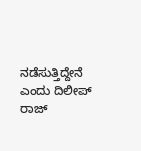ನಡೆಸುತ್ತಿದ್ದೇನೆ ಎಂದು ದಿಲೀಪ್‌ ರಾಜ್‌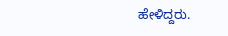ಹೇಳಿದ್ದರು.